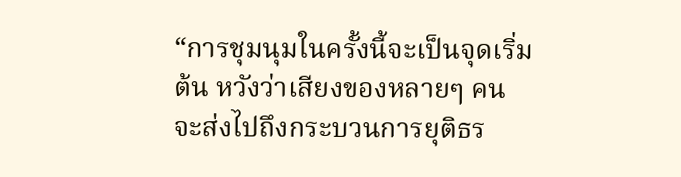“การชุมนุมในครั้งนี้จะเป็นจุดเริ่มต้น หวังว่าเสียงของหลายๆ คนจะส่งไปถึงกระบวนการยุติธร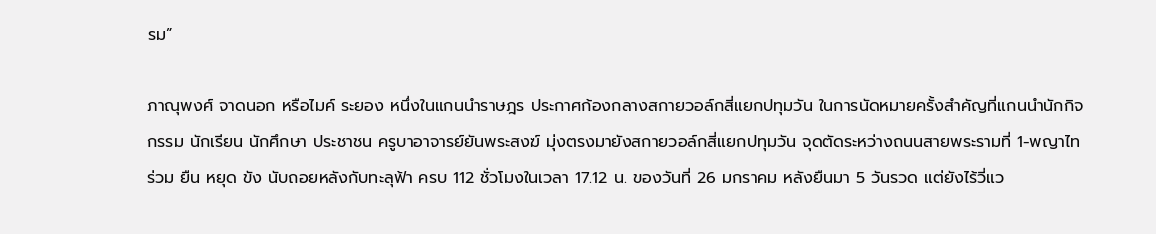รม”

ภาณุพงศ์ จาดนอก หรือไมค์ ระยอง หนึ่งในแกนนำราษฎร ประกาศก้องกลางสกายวอล์กสี่แยกปทุมวัน ในการนัดหมายครั้งสำคัญที่แกนนำนักกิจกรรม นักเรียน นักศึกษา ประชาชน ครูบาอาจารย์ยันพระสงฆ์ มุ่งตรงมายังสกายวอล์กสี่แยกปทุมวัน จุดตัดระหว่างถนนสายพระรามที่ 1-พญาไท ร่วม ยืน หยุด ขัง นับถอยหลังกับทะลุฟ้า ครบ 112 ชั่วโมงในเวลา 17.12 น. ของวันที่ 26 มกราคม หลังยืนมา 5 วันรวด แต่ยังไร้วี่แว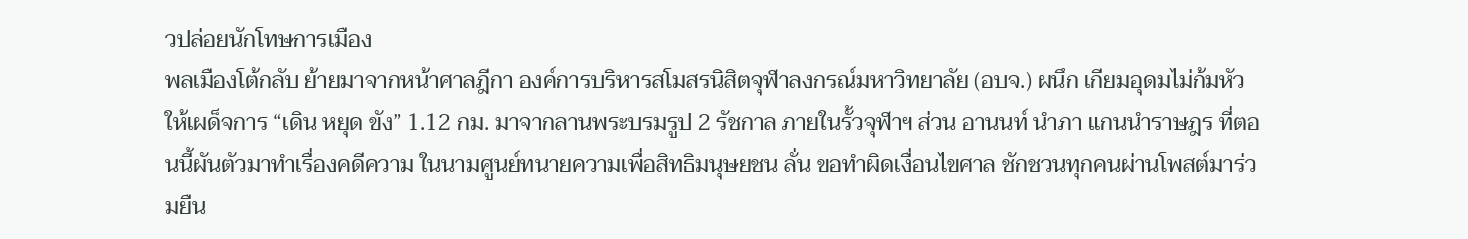วปล่อยนักโทษการเมือง
พลเมืองโต้กลับ ย้ายมาจากหน้าศาลฎีกา องค์การบริหารสโมสรนิสิตจุฬาลงกรณ์มหาวิทยาลัย (อบจ.) ผนึก เกียมอุดมไม่ก้มหัวให้เผด็จการ “เดิน หยุด ขัง” 1.12 กม. มาจากลานพระบรมรูป 2 รัชกาล ภายในรั้วจุฬาฯ ส่วน อานนท์ นำภา แกนนำราษฎร ที่ตอนนี้ผันตัวมาทำเรื่องคดีความ ในนามศูนย์ทนายความเพื่อสิทธิมนุษยชน ลั่น ขอทำผิดเงื่อนไขศาล ชักชวนทุกคนผ่านโพสต์มาร่วมยืน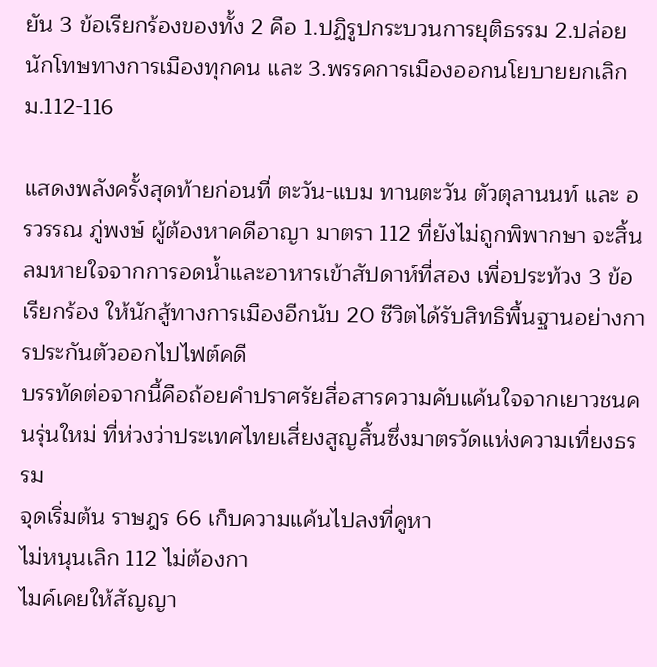ยัน 3 ข้อเรียกร้องของทั้ง 2 คือ 1.ปฏิรูปกระบวนการยุติธรรม 2.ปล่อยนักโทษทางการเมืองทุกคน และ 3.พรรคการเมืองออกนโยบายยกเลิก ม.112-116

แสดงพลังครั้งสุดท้ายก่อนที่ ตะวัน-แบม ทานตะวัน ตัวตุลานนท์ และ อรวรรณ ภู่พงษ์ ผู้ต้องหาคดีอาญา มาตรา 112 ที่ยังไม่ถูกพิพากษา จะสิ้นลมหายใจจากการอดน้ำและอาหารเข้าสัปดาห์ที่สอง เพื่อประท้วง 3 ข้อเรียกร้อง ให้นักสู้ทางการเมืองอีกนับ 20 ชีวิตได้รับสิทธิพื้นฐานอย่างการประกันตัวออกไปไฟต์คดี
บรรทัดต่อจากนี้คือถ้อยคำปราศรัยสื่อสารความคับแค้นใจจากเยาวชนคนรุ่นใหม่ ที่ห่วงว่าประเทศไทยเสี่ยงสูญสิ้นซึ่งมาตรวัดแห่งความเที่ยงธรรม
จุดเริ่มต้น ราษฎร 66 เก็บความแค้นไปลงที่คูหา
ไม่หนุนเลิก 112 ไม่ต้องกา
ไมค์เคยให้สัญญา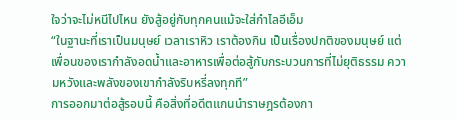ใจว่าจะไม่หนีไปไหน ยังสู้อยู่กับทุกคนแม้จะใส่กำไลอีเอ็ม
“ในฐานะที่เราเป็นมนุษย์ เวลาเราหิว เราต้องกิน เป็นเรื่องปกติของมนุษย์ แต่เพื่อนของเรากำลังอดน้ำและอาหารเพื่อต่อสู้กับกระบวนการที่ไม่ยุติธรรม ความหวังและพลังของเขากำลังริบหรี่ลงทุกที”
การออกมาต่อสู้รอบนี้ คือสิ่งที่อดีตแกนนำราษฎรต้องกา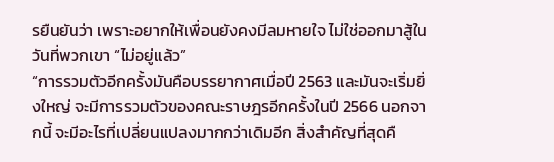รยืนยันว่า เพราะอยากให้เพื่อนยังคงมีลมหายใจ ไม่ใช่ออกมาสู้ในวันที่พวกเขา “ไม่อยู่แล้ว”
“การรวมตัวอีกครั้งมันคือบรรยากาศเมื่อปี 2563 และมันจะเริ่มยิ่งใหญ่ จะมีการรวมตัวของคณะราษฎรอีกครั้งในปี 2566 นอกจากนี้ จะมีอะไรที่เปลี่ยนแปลงมากกว่าเดิมอีก สิ่งสำคัญที่สุดคื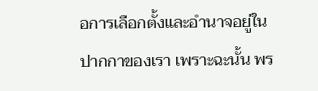อการเลือกตั้งและอำนาจอยู่ในปากกาของเรา เพราะฉะนั้น พร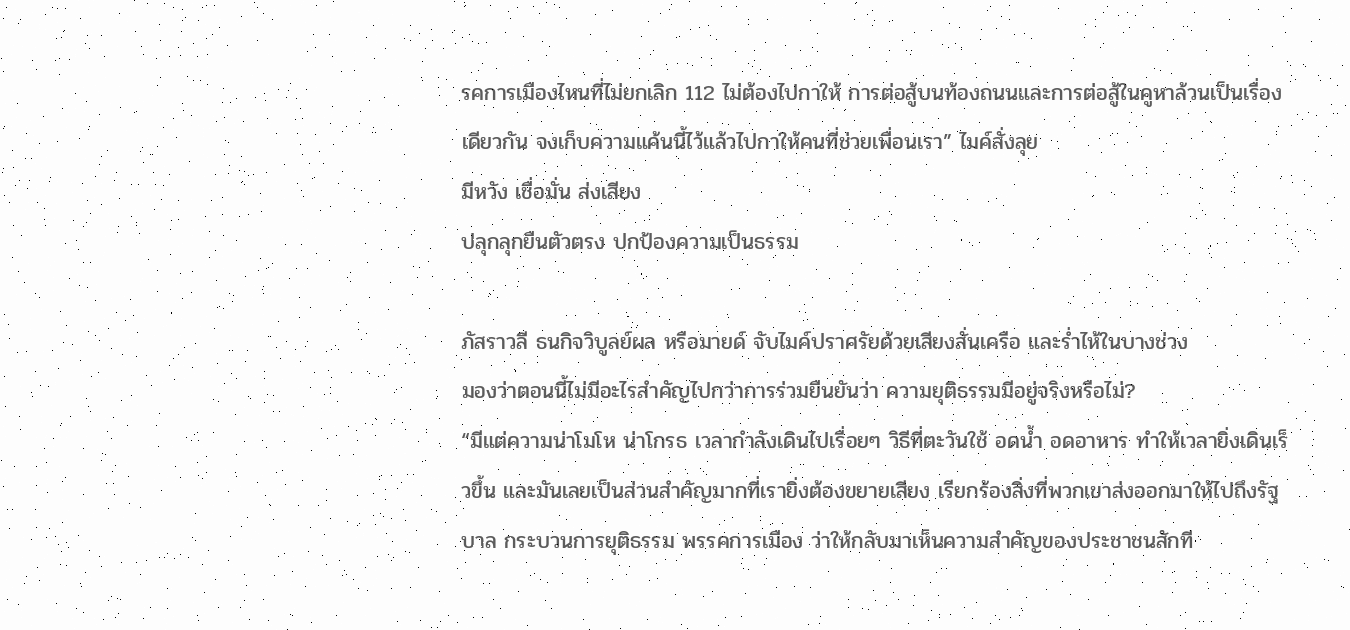รคการเมืองไหนที่ไม่ยกเลิก 112 ไม่ต้องไปกาให้ การต่อสู้บนท้องถนนและการต่อสู้ในคูหาล้วนเป็นเรื่องเดียวกัน จงเก็บความแค้นนี้ไว้แล้วไปกาให้คนที่ช่วยเพื่อนเรา” ไมค์สั่งลุย
มีหวัง เชื่อมั่น ส่งเสียง
ปลุกลุกยืนตัวตรง ปกป้องความเป็นธรรม

ภัสราวลี ธนกิจวิบูลย์ผล หรือมายด์ จับไมค์ปราศรัยด้วยเสียงสั่นเครือ และร่ำไห้ในบางช่วง
มองว่าตอนนี้ไม่มีอะไรสำคัญไปกว่าการร่วมยืนยันว่า ความยุติธรรมมีอยู่จริงหรือไม่?
“มีแต่ความน่าโมโห น่าโกรธ เวลากำลังเดินไปเรื่อยๆ วิธีที่ตะวันใช้ อดน้ำ อดอาหาร ทำให้เวลายิ่งเดินเร็วขึ้น และมันเลยเป็นส่วนสำคัญมากที่เรายิ่งต้องขยายเสียง เรียกร้องสิ่งที่พวกเขาส่งออกมาให้ไปถึงรัฐบาล กระบวนการยุติธรรม พรรคการเมือง ว่าให้กลับมาเห็นความสำคัญของประชาชนสักที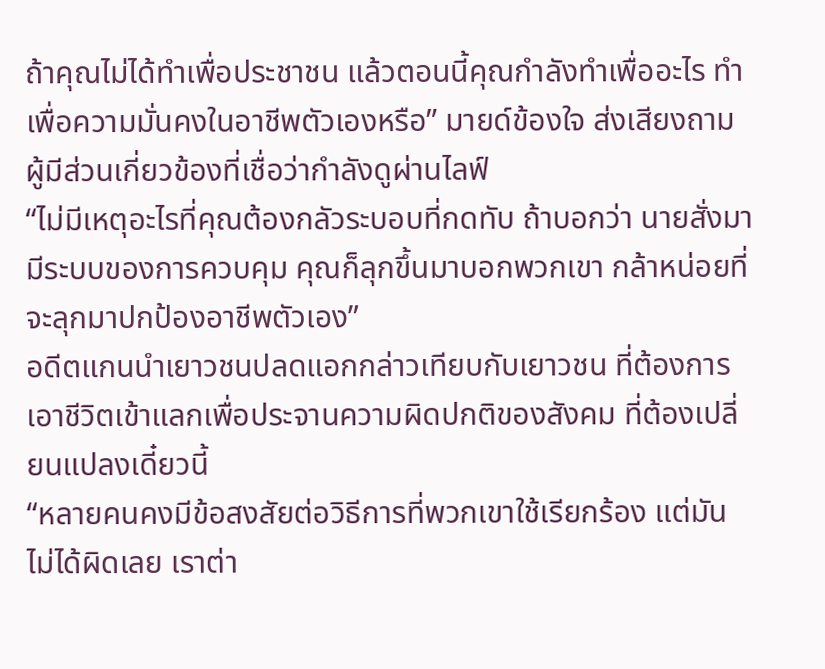ถ้าคุณไม่ได้ทำเพื่อประชาชน แล้วตอนนี้คุณกำลังทำเพื่ออะไร ทำเพื่อความมั่นคงในอาชีพตัวเองหรือ” มายด์ข้องใจ ส่งเสียงถามผู้มีส่วนเกี่ยวข้องที่เชื่อว่ากำลังดูผ่านไลฟ์
“ไม่มีเหตุอะไรที่คุณต้องกลัวระบอบที่กดทับ ถ้าบอกว่า นายสั่งมา มีระบบของการควบคุม คุณก็ลุกขึ้นมาบอกพวกเขา กล้าหน่อยที่จะลุกมาปกป้องอาชีพตัวเอง”
อดีตแกนนำเยาวชนปลดแอกกล่าวเทียบกับเยาวชน ที่ต้องการเอาชีวิตเข้าแลกเพื่อประจานความผิดปกติของสังคม ที่ต้องเปลี่ยนแปลงเดี๋ยวนี้
“หลายคนคงมีข้อสงสัยต่อวิธีการที่พวกเขาใช้เรียกร้อง แต่มันไม่ได้ผิดเลย เราต่า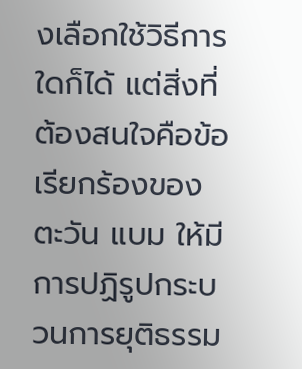งเลือกใช้วิธีการใดก็ได้ แต่สิ่งที่ต้องสนใจคือข้อเรียกร้องของตะวัน แบม ให้มีการปฏิรูปกระบวนการยุติธรรม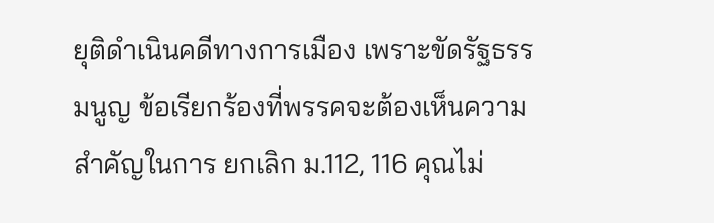ยุติดำเนินคดีทางการเมือง เพราะขัดรัฐธรรมนูญ ข้อเรียกร้องที่พรรคจะต้องเห็นความสำคัญในการ ยกเลิก ม.112, 116 คุณไม่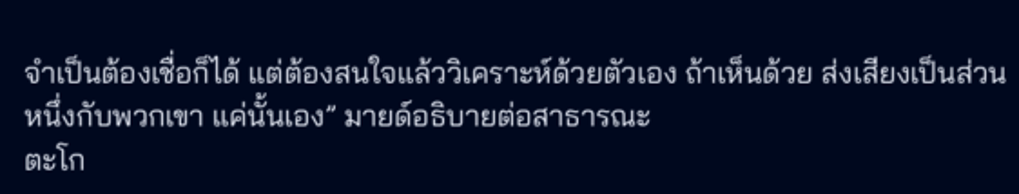จำเป็นต้องเชื่อก็ได้ แต่ต้องสนใจแล้ววิเคราะห์ด้วยตัวเอง ถ้าเห็นด้วย ส่งเสียงเป็นส่วนหนึ่งกับพวกเขา แค่นั้นเอง” มายด์อธิบายต่อสาธารณะ
ตะโก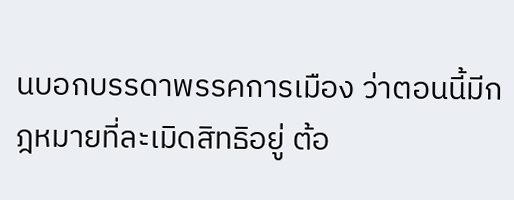นบอกบรรดาพรรคการเมือง ว่าตอนนี้มีกฎหมายที่ละเมิดสิทธิอยู่ ต้อ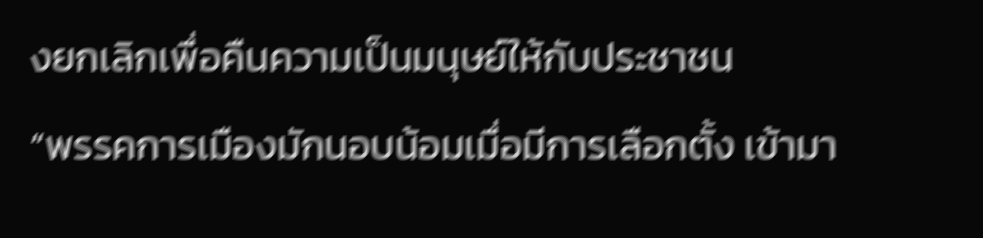งยกเลิกเพื่อคืนความเป็นมนุษย์ให้กับประชาชน
“พรรคการเมืองมักนอบน้อมเมื่อมีการเลือกตั้ง เข้ามา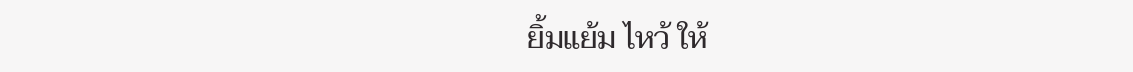ยิ้มแย้ม ไหว้ ให้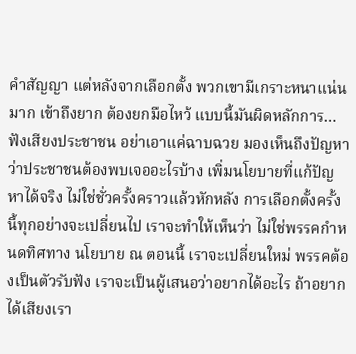คำสัญญา แต่หลังจากเลือกตั้ง พวกเขามีเกราะหนาแน่นมาก เข้าถึงยาก ต้องยกมือไหว้ แบบนี้มันผิดหลักการ… ฟังเสียงประชาชน อย่าเอาแค่ฉาบฉวย มองเห็นถึงปัญหาว่าประชาชนต้องพบเจออะไรบ้าง เพิ่มนโยบายที่แก้ปัญหาได้จริง ไม่ใช่ชั่วครั้งคราวแล้วหักหลัง การเลือกตั้งครั้งนี้ทุกอย่างจะเปลี่ยนไป เราจะทำให้เห็นว่า ไม่ใช่พรรคกำหนดทิศทาง นโยบาย ณ ตอนนี้ เราจะเปลี่ยนใหม่ พรรคต้องเป็นตัวรับฟัง เราจะเป็นผู้เสนอว่าอยากได้อะไร ถ้าอยากได้เสียงเรา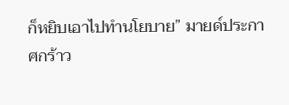ก็หยิบเอาไปทำนโยบาย” มายด์ประกาศกร้าว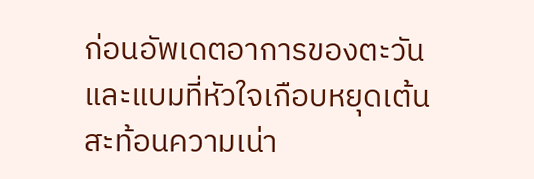ก่อนอัพเดตอาการของตะวันและแบมที่หัวใจเกือบหยุดเต้น สะท้อนความเน่า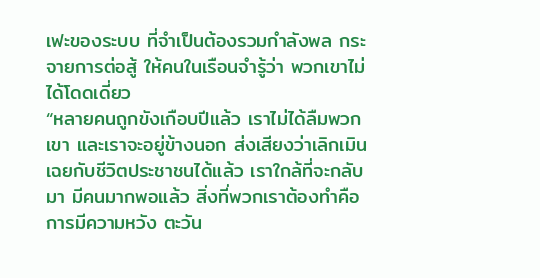เฟะของระบบ ที่จำเป็นต้องรวมกำลังพล กระจายการต่อสู้ ให้คนในเรือนจำรู้ว่า พวกเขาไม่ได้โดดเดี่ยว
“หลายคนถูกขังเกือบปีแล้ว เราไม่ได้ลืมพวกเขา และเราจะอยู่ข้างนอก ส่งเสียงว่าเลิกเมินเฉยกับชีวิตประชาชนได้แล้ว เราใกล้ที่จะกลับมา มีคนมากพอแล้ว สิ่งที่พวกเราต้องทำคือ การมีความหวัง ตะวัน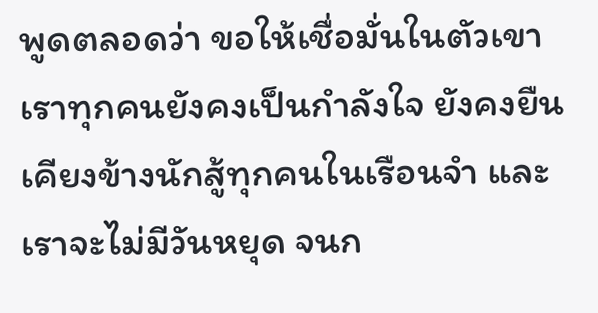พูดตลอดว่า ขอให้เชื่อมั่นในตัวเขา เราทุกคนยังคงเป็นกำลังใจ ยังคงยืนเคียงข้างนักสู้ทุกคนในเรือนจำ และเราจะไม่มีวันหยุด จนก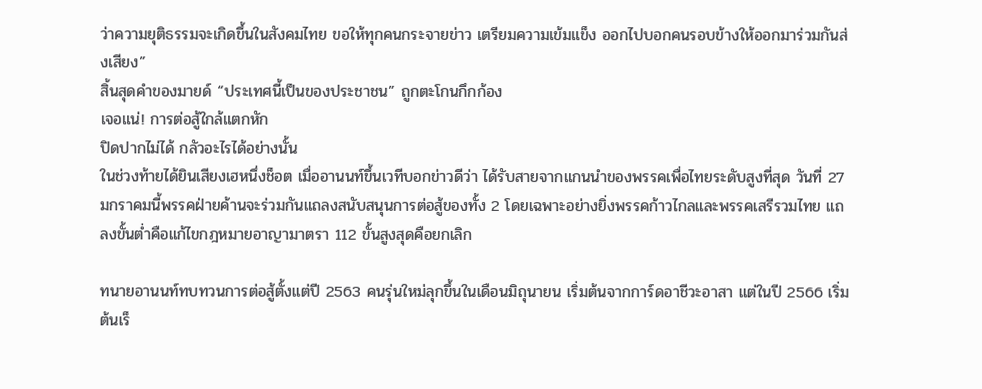ว่าความยุติธรรมจะเกิดขึ้นในสังคมไทย ขอให้ทุกคนกระจายข่าว เตรียมความเข้มแข็ง ออกไปบอกคนรอบข้างให้ออกมาร่วมกันส่งเสียง”
สิ้นสุดคำของมายด์ “ประเทศนี้เป็นของประชาชน” ถูกตะโกนกึกก้อง
เจอแน่! การต่อสู้ใกล้แตกหัก
ปิดปากไม่ได้ กลัวอะไรได้อย่างนั้น
ในช่วงท้ายได้ยินเสียงเฮหนึ่งช็อต เมื่ออานนท์ขึ้นเวทีบอกข่าวดีว่า ได้รับสายจากแกนนำของพรรคเพื่อไทยระดับสูงที่สุด วันที่ 27 มกราคมนี้พรรคฝ่ายค้านจะร่วมกันแถลงสนับสนุนการต่อสู้ของทั้ง 2 โดยเฉพาะอย่างยิ่งพรรคก้าวไกลและพรรคเสรีรวมไทย แถลงขั้นต่ำคือแก้ไขกฎหมายอาญามาตรา 112 ขั้นสูงสุดคือยกเลิก

ทนายอานนท์ทบทวนการต่อสู้ตั้งแต่ปี 2563 คนรุ่นใหม่ลุกขึ้นในเดือนมิถุนายน เริ่มต้นจากการ์ดอาชีวะอาสา แต่ในปี 2566 เริ่มต้นเร็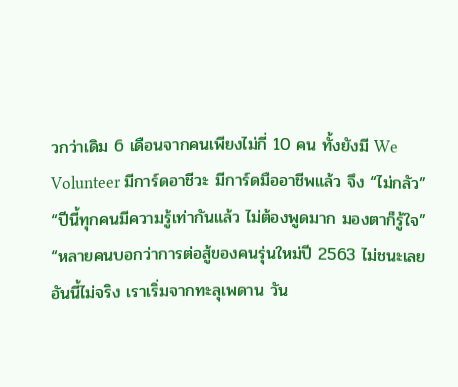วกว่าเดิม 6 เดือนจากคนเพียงไม่กี่ 10 คน ทั้งยังมี We Volunteer มีการ์ดอาชีวะ มีการ์ดมืออาชีพแล้ว จึง “ไม่กลัว”
“ปีนี้ทุกคนมีความรู้เท่ากันแล้ว ไม่ต้องพูดมาก มองตาก็รู้ใจ”
“หลายคนบอกว่าการต่อสู้ของคนรุ่นใหม่ปี 2563 ไม่ชนะเลย อันนี้ไม่จริง เราเริ่มจากทะลุเพดาน วัน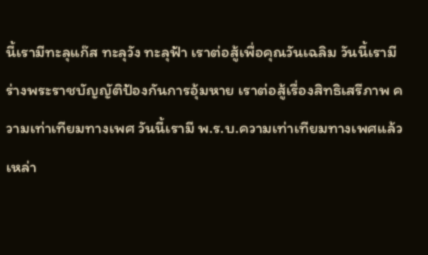นี้เรามีทะลุแก๊ส ทะลุวัง ทะลุฟ้า เราต่อสู้เพื่อคุณวันเฉลิม วันนี้เรามีร่างพระราชบัญญัติป้องกันการอุ้มหาย เราต่อสู้เรื่องสิทธิเสรีภาพ ความเท่าเทียมทางเพศ วันนี้เรามี พ.ร.บ.ความเท่าเทียมทางเพศแล้ว เหล่า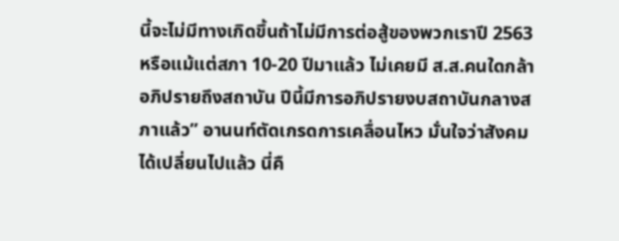นี้จะไม่มีทางเกิดขึ้นถ้าไม่มีการต่อสู้ของพวกเราปี 2563 หรือแม้แต่สภา 10-20 ปีมาแล้ว ไม่เคยมี ส.ส.คนใดกล้าอภิปรายถึงสถาบัน ปีนี้มีการอภิปรายงบสถาบันกลางสภาแล้ว” อานนท์ตัดเกรดการเคลื่อนไหว มั่นใจว่าสังคมได้เปลี่ยนไปแล้ว นี่คื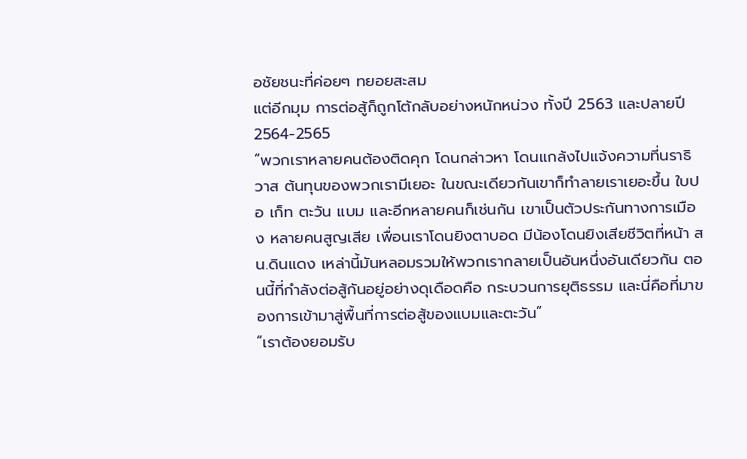อชัยชนะที่ค่อยๆ ทยอยสะสม
แต่อีกมุม การต่อสู้ก็ถูกโต้กลับอย่างหนักหน่วง ทั้งปี 2563 และปลายปี 2564-2565
“พวกเราหลายคนต้องติดคุก โดนกล่าวหา โดนแกล้งไปแจ้งความที่นราธิวาส ต้นทุนของพวกเรามีเยอะ ในขณะเดียวกันเขาก็ทำลายเราเยอะขึ้น ใบปอ เก็ท ตะวัน แบม และอีกหลายคนก็เช่นกัน เขาเป็นตัวประกันทางการเมือง หลายคนสูญเสีย เพื่อนเราโดนยิงตาบอด มีน้องโดนยิงเสียชีวิตที่หน้า สน.ดินแดง เหล่านี้มันหลอมรวมให้พวกเรากลายเป็นอันหนึ่งอันเดียวกัน ตอนนี้ที่กำลังต่อสู้กันอยู่อย่างดุเดือดคือ กระบวนการยุติธรรม และนี่คือที่มาของการเข้ามาสู่พื้นที่การต่อสู้ของแบมและตะวัน”
“เราต้องยอมรับ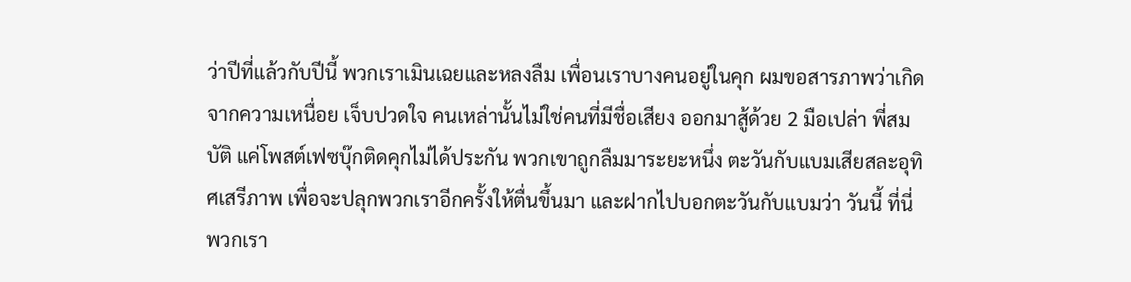ว่าปีที่แล้วกับปีนี้ พวกเราเมินเฉยและหลงลืม เพื่อนเราบางคนอยู่ในคุก ผมขอสารภาพว่าเกิดจากความเหนื่อย เจ็บปวดใจ คนเหล่านั้นไม่ใช่คนที่มีชื่อเสียง ออกมาสู้ด้วย 2 มือเปล่า พี่สมบัติ แค่โพสต์เฟซบุ๊กติดคุกไม่ได้ประกัน พวกเขาถูกลืมมาระยะหนึ่ง ตะวันกับแบมเสียสละอุทิศเสรีภาพ เพื่อจะปลุกพวกเราอีกครั้งให้ตื่นขึ้นมา และฝากไปบอกตะวันกับแบมว่า วันนี้ ที่นี่ พวกเรา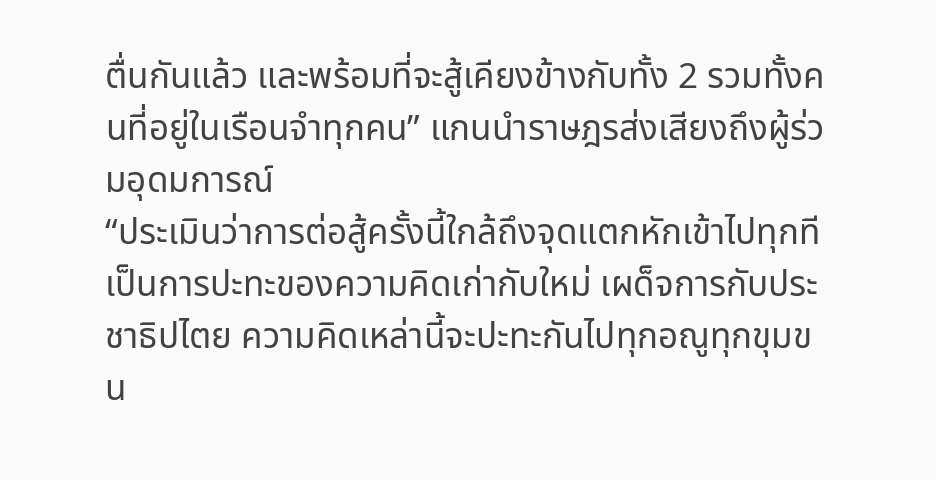ตื่นกันแล้ว และพร้อมที่จะสู้เคียงข้างกับทั้ง 2 รวมทั้งคนที่อยู่ในเรือนจำทุกคน” แกนนำราษฎรส่งเสียงถึงผู้ร่วมอุดมการณ์
“ประเมินว่าการต่อสู้ครั้งนี้ใกล้ถึงจุดแตกหักเข้าไปทุกที เป็นการปะทะของความคิดเก่ากับใหม่ เผด็จการกับประชาธิปไตย ความคิดเหล่านี้จะปะทะกันไปทุกอณูทุกขุมขน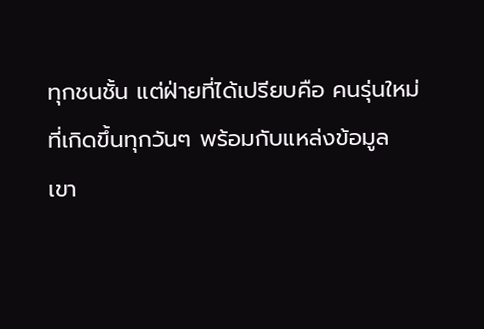ทุกชนชั้น แต่ฝ่ายที่ได้เปรียบคือ คนรุ่นใหม่ ที่เกิดขึ้นทุกวันๆ พร้อมกับแหล่งข้อมูล
เขา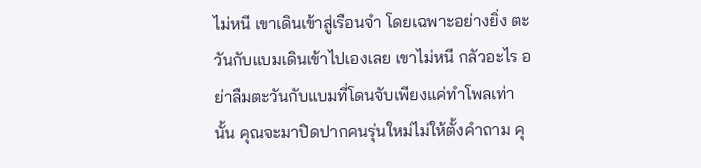ไม่หนี เขาเดินเข้าสู่เรือนจำ โดยเฉพาะอย่างยิ่ง ตะวันกับแบมเดินเข้าไปเองเลย เขาไม่หนี กลัวอะไร อย่าลืมตะวันกับแบมที่โดนจับเพียงแค่ทำโพลเท่านั้น คุณจะมาปิดปากคนรุ่นใหม่ไม่ให้ตั้งคำถาม คุ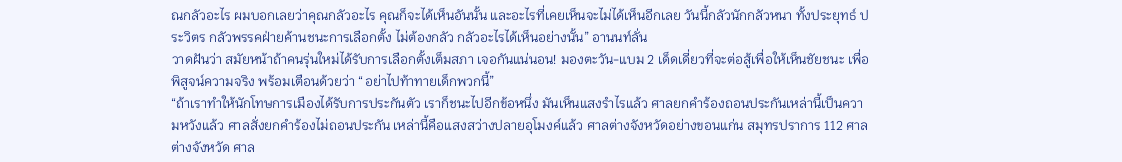ณกลัวอะไร ผมบอกเลยว่าคุณกลัวอะไร คุณก็จะได้เห็นอันนั้น และอะไรที่เคยเห็นจะไม่ได้เห็นอีกเลย วันนี้กลัวนักกลัวหนา ทั้งประยุทธ์ ประวิตร กลัวพรรคฝ่ายค้านชนะการเลือกตั้ง ไม่ต้องกลัว กลัวอะไรได้เห็นอย่างนั้น” อานนท์ลั่น
วาดฝันว่า สมัยหน้าถ้าคนรุ่นใหม่ได้รับการเลือกตั้งเต็มสภา เจอกันแน่นอน! มองตะวัน-แบม 2 เด็ดเดี่ยวที่จะต่อสู้เพื่อให้เห็นชัยชนะ เพื่อพิสูจน์ความจริง พร้อมเตือนด้วยว่า “อย่าไปท้าทายเด็กพวกนี้”
“ถ้าเราทำให้นักโทษการเมืองได้รับการประกันตัว เราก็ชนะไปอีกข้อหนึ่ง มันเห็นแสงรำไรแล้ว ศาลยกคำร้องถอนประกันเหล่านี้เป็นความหวังแล้ว ศาลสั่งยกคำร้องไม่ถอนประกัน เหล่านี้คือแสงสว่างปลายอุโมงค์แล้ว ศาลต่างจังหวัดอย่างขอนแก่น สมุทรปราการ 112 ศาลต่างจังหวัด ศาล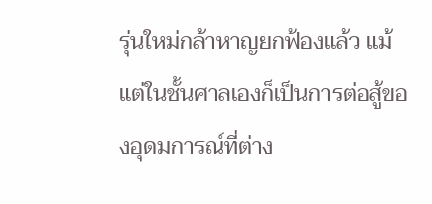รุ่นใหม่กล้าหาญยกฟ้องแล้ว แม้แต่ในชั้นศาลเองก็เป็นการต่อสู้ของอุดมการณ์ที่ต่าง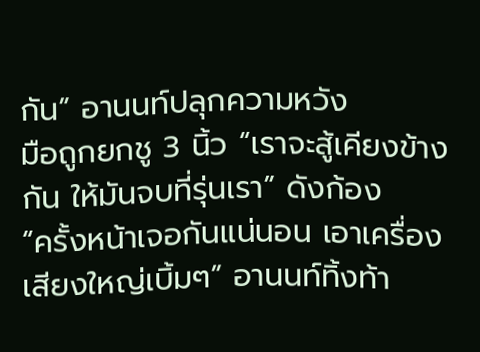กัน” อานนท์ปลุกความหวัง
มือถูกยกชู 3 นิ้ว “เราจะสู้เคียงข้างกัน ให้มันจบที่รุ่นเรา” ดังก้อง
“ครั้งหน้าเจอกันแน่นอน เอาเครื่องเสียงใหญ่เบิ้มๆ” อานนท์ทิ้งท้า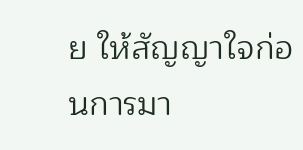ย ให้สัญญาใจก่อนการมา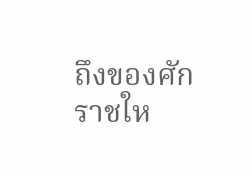ถึงของศักราชให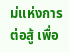ม่แห่งการต่อสู้ เพื่อ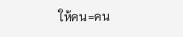ให้คน=คน